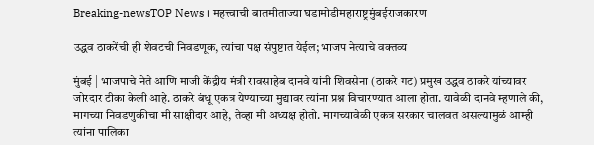Breaking-newsTOP News । महत्त्वाची बातमीताज्या घडामोडीमहाराष्ट्रमुंबईराजकारण

उद्धव ठाकरेंची ही शेवटची निवडणूक, त्यांचा पक्ष संपुष्टात येईल; भाजप नेत्याचे वक्तव्य

मुंबई | भाजपाचे नेते आणि माजी केंद्रीय मंत्री रावसाहेब दानवे यांनी शिवसेना (ठाकरे गट) प्रमुख उद्धव ठाकरे यांच्यावर जोरदार टीका केली आहे. ठाकरे बंधू एकत्र येण्याच्या मुद्यावर त्यांना प्रश्न विचारण्यात आला होता. यावेळी दानवे म्हणाले की, मागच्या निवडणुकीचा मी साक्षीदार आहे, तेव्हा मी अध्यक्ष होतो. मागच्यावेळी एकत्र सरकार चालवत असल्यामुळं आम्ही त्यांना पालिका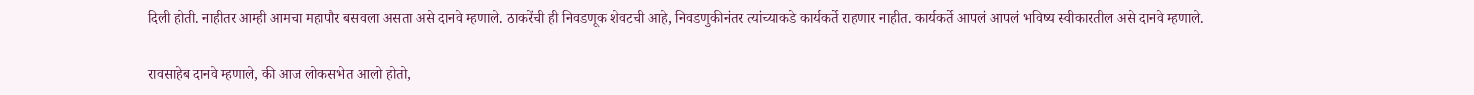दिली होती. नाहीतर आम्ही आमचा महापौर बसवला असता असे दानवे म्हणाले. ठाकरेंची ही निवडणूक शेवटची आहे, निवडणुकीनंतर त्यांच्याकडे कार्यकर्ते राहणार नाहीत. कार्यकर्ते आपलं आपलं भविष्य स्वीकारतील असे दानवे म्हणाले.

रावसाहेब दानवे म्हणाले, की आज लोकसभेत आलो होतो,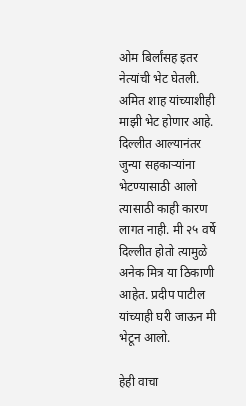ओम बिर्लांसह इतर नेत्यांची भेट घेतली. अमित शाह यांच्याशीही माझी भेट होणार आहे. दिल्लीत आल्यानंतर जुन्या सहकाऱ्यांना भेटण्यासाठी आलो त्यासाठी काही कारण लागत नाही. मी २५ वर्षे दिल्लीत होतो त्यामुळे अनेक मित्र या ठिकाणी आहेत. प्रदीप पाटील यांच्याही घरी जाऊन मी भेटून आलो.

हेही वाचा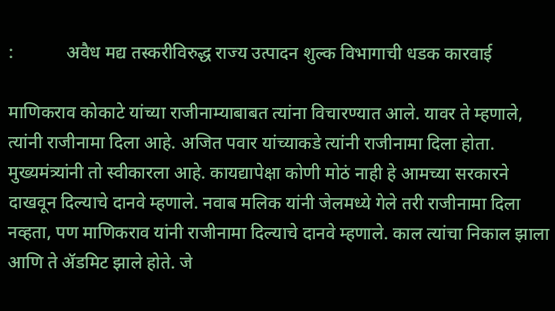:            अवैध मद्य तस्करीविरुद्ध राज्य उत्पादन शुल्क विभागाची धडक कारवाई

माणिकराव कोकाटे यांच्या राजीनाम्याबाबत त्यांना विचारण्यात आले. यावर ते म्हणाले, त्यांनी राजीनामा दिला आहे. अजित पवार यांच्याकडे त्यांनी राजीनामा दिला होता. मुख्यमंत्र्यांनी तो स्वीकारला आहे. कायद्यापेक्षा कोणी मोठं नाही हे आमच्या सरकारने दाखवून दिल्याचे दानवे म्हणाले. नवाब मलिक यांनी जेलमध्ये गेले तरी राजीनामा दिला नव्हता, पण माणिकराव यांनी राजीनामा दिल्याचे दानवे म्हणाले. काल त्यांचा निकाल झाला आणि ते ॲडमिट झाले होते. जे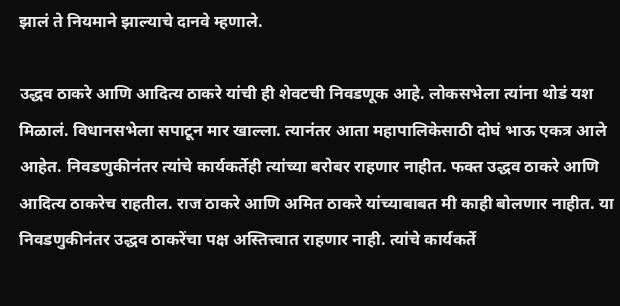झालं ते नियमाने झाल्याचे दानवे म्हणाले.

उद्धव ठाकरे आणि आदित्य ठाकरे यांची ही शेवटची निवडणूक आहे. लोकसभेला त्यांना थोडं यश मिळालं. विधानसभेला सपाटून मार खाल्ला. त्यानंतर आता महापालिकेसाठी दोघं भाऊ एकत्र आले आहेत. निवडणुकीनंतर त्यांचे कार्यकर्तेही त्यांच्या बरोबर राहणार नाहीत. फक्त उद्धव ठाकरे आणि आदित्य ठाकरेच राहतील. राज ठाकरे आणि अमित ठाकरे यांच्याबाबत मी काही बोलणार नाहीत. या निवडणुकीनंतर उद्धव ठाकरेंचा पक्ष अस्तित्त्वात राहणार नाही. त्यांचे कार्यकर्ते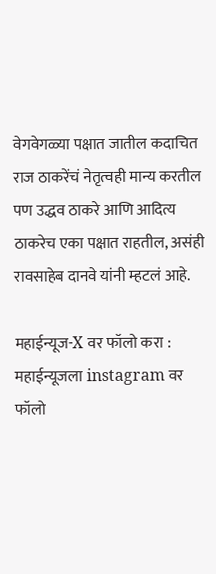वेगवेगळ्या पक्षात जातील कदाचित राज ठाकरेंचं नेतृत्वही मान्य करतील पण उद्धव ठाकरे आणि आदित्य ठाकरेच एका पक्षात राहतील, असंही रावसाहेब दानवे यांनी म्हटलं आहे.

महाईन्यूज-X वर फॉलो करा : महाईन्यूजला instagram वर फॉलो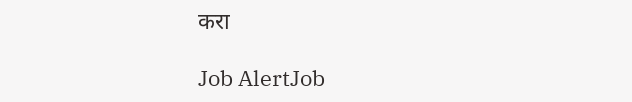करा

Job AlertJob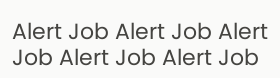Alert Job Alert Job Alert Job Alert Job Alert Job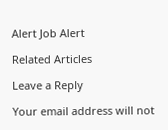Alert Job Alert

Related Articles

Leave a Reply

Your email address will not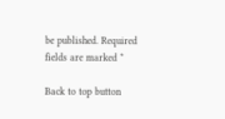be published. Required fields are marked *

Back to top button